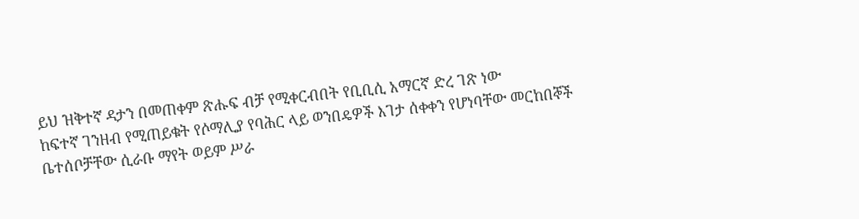ይህ ዝቅተኛ ዳታን በመጠቀም ጽሑፍ ብቻ የሚቀርብበት የቢቢሲ አማርኛ ድረ ገጽ ነው
ከፍተኛ ገንዘብ የሚጠይቁት የሶማሊያ የባሕር ላይ ወንበዴዎች እገታ ሰቀቀን የሆነባቸው መርከበኞች
ቤተሰቦቻቸው ሲራቡ ማየት ወይም ሥራ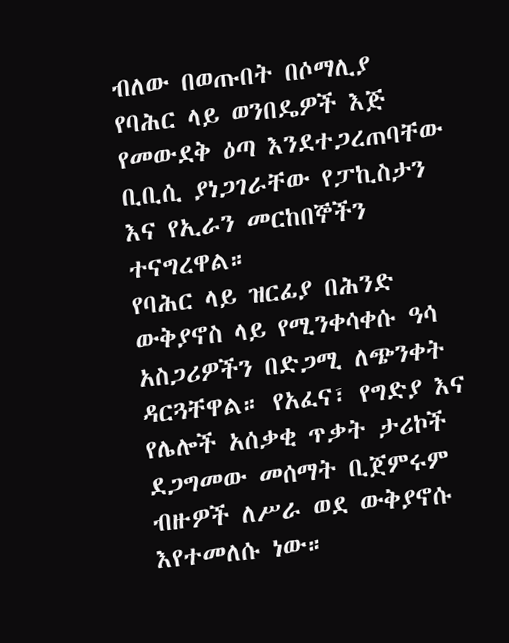ብለው በወጡበት በሶማሊያ የባሕር ላይ ወንበዴዎች እጅ የመውደቅ ዕጣ እንደተጋረጠባቸው ቢቢሲ ያነጋገራቸው የፓኪስታን እና የኢራን መርከበኞችን ተናግረዋል።
የባሕር ላይ ዝርፊያ በሕንድ ውቅያኖስ ላይ የሚንቀሳቀሱ ዓሳ አስጋሪዎችን በድጋሚ ለጭንቀት ዳርጓቸዋል። የአፈና፣ የግድያ እና የሌሎች አሰቃቂ ጥቃት ታሪኮች ደጋግመው መሰማት ቢጀምሩም ብዙዎች ለሥራ ወደ ውቅያኖሱ እየተመለሱ ነው።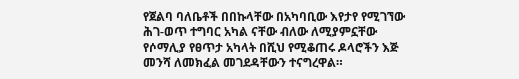የጀልባ ባለቤቶች በበኩላቸው በአካባቢው እየታየ የሚገኘው ሕገ-ወጥ ተግባር አካል ናቸው ብለው ለሚያምኗቸው የሶማሊያ የፀጥታ አካላት በሺህ የሚቆጠሩ ዶላሮችን እጅ መንሻ ለመክፈል መገደዳቸውን ተናግረዋል።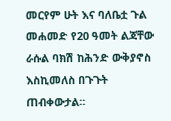መርየም ሁት እና ባለቤቷ ጉል መሐመድ የ20 ዓመት ልጃቸው ራሱል ባክሽ ከሕንድ ውቅያኖስ እስኪመለስ በጉጉት ጠብቀውታል።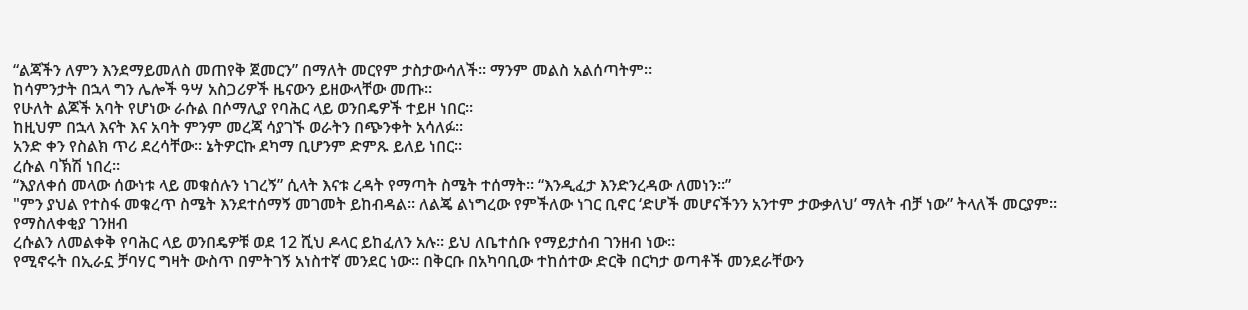“ልጃችን ለምን እንደማይመለስ መጠየቅ ጀመርን” በማለት መርየም ታስታውሳለች። ማንም መልስ አልሰጣትም።
ከሳምንታት በኋላ ግን ሌሎች ዓሣ አስጋሪዎች ዜናውን ይዘውላቸው መጡ።
የሁለት ልጆች አባት የሆነው ራሱል በሶማሊያ የባሕር ላይ ወንበዴዎች ተይዞ ነበር።
ከዚህም በኋላ እናት እና አባት ምንም መረጃ ሳያገኙ ወራትን በጭንቀት አሳለፉ።
አንድ ቀን የስልክ ጥሪ ደረሳቸው። ኔትዎርኩ ደካማ ቢሆንም ድምጹ ይለይ ነበር።
ረሱል ባኽሽ ነበረ።
“እያለቀሰ መላው ሰውነቱ ላይ መቁሰሉን ነገረኝ” ሲላት እናቱ ረዳት የማጣት ስሜት ተሰማት። “እንዲፈታ እንድንረዳው ለመነን።”
"ምን ያህል የተስፋ መቁረጥ ስሜት እንደተሰማኝ መገመት ይከብዳል። ለልጄ ልነግረው የምችለው ነገር ቢኖር ‘ድሆች መሆናችንን አንተም ታውቃለህ’ ማለት ብቻ ነው” ትላለች መርያም።
የማስለቀቂያ ገንዘብ
ረሱልን ለመልቀቅ የባሕር ላይ ወንበዴዎቹ ወደ 12 ሺህ ዶላር ይከፈለን አሉ። ይህ ለቤተሰቡ የማይታሰብ ገንዘብ ነው።
የሚኖሩት በኢራኗ ቻባሃር ግዛት ውስጥ በምትገኝ አነስተኛ መንደር ነው። በቅርቡ በአካባቢው ተከሰተው ድርቅ በርካታ ወጣቶች መንደራቸውን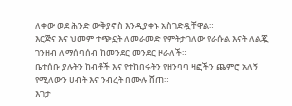ለቀው ወደ ሕንድ ውቅያኖስ እንዲያቀኑ አስገድዷቸዋል።
እርጅና እና ህመም ተጭኗት ለመራመድ የምትታገለው የራሱል እናት ለልጇ ገንዘብ ለማሰባሰብ ከመንደር መንደር ዞራለች።
ቤተሰቡ ያሉትን ከብቶች እና የተከበሩትን የዘንባባ ዛፎችን ጨምሮ አለኝ የሚለውን ሀብት እና ንብረት በሙሉ ሸጠ።
እገታ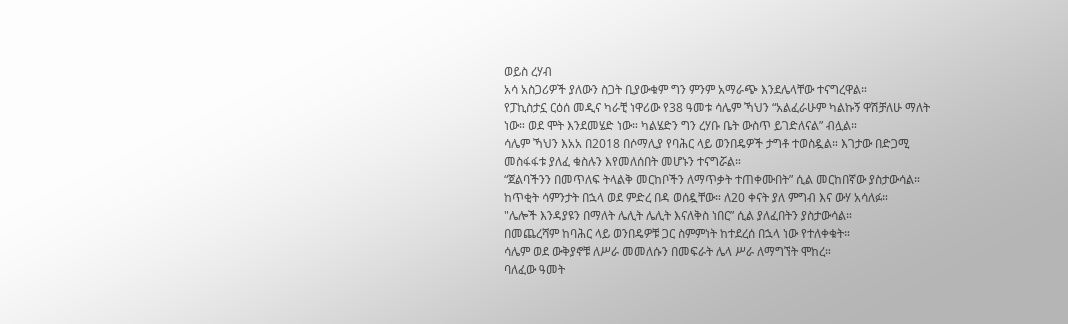ወይስ ረሃብ
አሳ አስጋሪዎች ያለውን ስጋት ቢያውቁም ግን ምንም አማራጭ እንደሌላቸው ተናግረዋል።
የፓኪስታኗ ርዕሰ መዲና ካራቺ ነዋሪው የ38 ዓመቱ ሳሌም ኻህን “አልፈራሁም ካልኩኝ ዋሽቻለሁ ማለት ነው። ወደ ሞት እንደመሄድ ነው። ካልሄድን ግን ረሃቡ ቤት ውስጥ ይገድለናል” ብሏል።
ሳሌም ኻህን እአአ በ2018 በሶማሊያ የባሕር ላይ ወንበዴዎች ታግቶ ተወስዷል። እገታው በድጋሚ መስፋፋቱ ያለፈ ቁስሉን እየመለሰበት መሆኑን ተናግሯል።
“ጀልባችንን በመጥለፍ ትላልቅ መርከቦችን ለማጥቃት ተጠቀሙበት” ሲል መርከበኛው ያስታውሳል።
ከጥቂት ሳምንታት በኋላ ወደ ምድረ በዳ ወሰዷቸው። ለ20 ቀናት ያለ ምግብ እና ውሃ አሳለፉ።
"ሌሎች እንዳያዩን በማለት ሌሊት ሌሊት እናለቅስ ነበር” ሲል ያለፈበትን ያስታውሳል።
በመጨረሻም ከባሕር ላይ ወንበዴዎቹ ጋር ስምምነት ከተደረሰ በኋላ ነው የተለቀቁት።
ሳሌም ወደ ውቅያኖቹ ለሥራ መመለሱን በመፍራት ሌላ ሥራ ለማግኘት ሞከረ።
ባለፈው ዓመት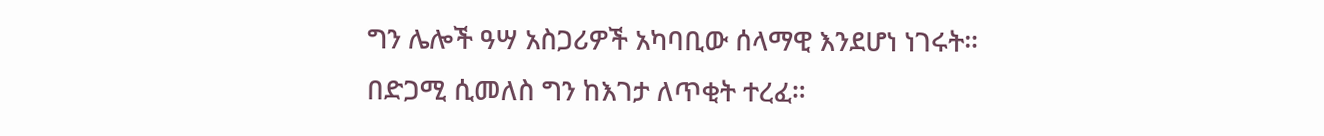ግን ሌሎች ዓሣ አስጋሪዎች አካባቢው ሰላማዊ እንደሆነ ነገሩት።
በድጋሚ ሲመለስ ግን ከእገታ ለጥቂት ተረፈ።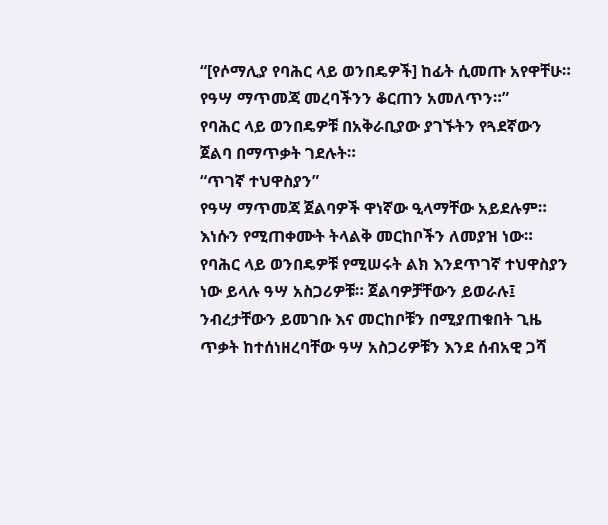“[የሶማሊያ የባሕር ላይ ወንበዴዎች] ከፊት ሲመጡ አየዋቸሁ። የዓሣ ማጥመጃ መረባችንን ቆርጠን አመለጥን።”
የባሕር ላይ ወንበዴዎቹ በአቅራቢያው ያገኙትን የጓደኛውን ጀልባ በማጥቃት ገደሉት።
“ጥገኛ ተህዋስያን”
የዓሣ ማጥመጃ ጀልባዎች ዋነኛው ዒላማቸው አይደሉም። እነሱን የሚጠቀሙት ትላልቅ መርከቦችን ለመያዝ ነው።
የባሕር ላይ ወንበዴዎቹ የሚሠሩት ልክ እንደጥገኛ ተህዋስያን ነው ይላሉ ዓሣ አስጋሪዎቹ። ጀልባዎቻቸውን ይወራሉ፤ ንብረታቸውን ይመገቡ እና መርከቦቹን በሚያጠቁበት ጊዜ ጥቃት ከተሰነዘረባቸው ዓሣ አስጋሪዎቹን እንደ ሰብአዊ ጋሻ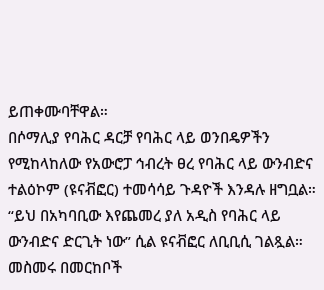ይጠቀሙባቸዋል።
በሶማሊያ የባሕር ዳርቻ የባሕር ላይ ወንበዴዎችን የሚከላከለው የአውሮፓ ኅብረት ፀረ የባሕር ላይ ውንብድና ተልዕኮም (ዩናቭፎር) ተመሳሳይ ጉዳዮች እንዳሉ ዘግቧል።
“ይህ በአካባቢው እየጨመረ ያለ አዲስ የባሕር ላይ ውንብድና ድርጊት ነው” ሲል ዩናቭፎር ለቢቢሲ ገልጿል።
መስመሩ በመርከቦች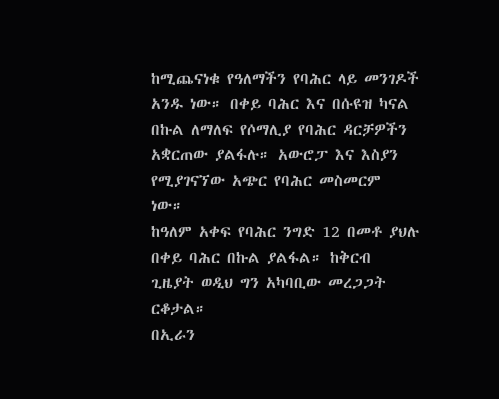ከሚጨናነቁ የዓለማችን የባሕር ላይ መንገዶች አንዱ ነው። በቀይ ባሕር እና በሱዩዝ ካናል በኩል ለማለፍ የሶማሊያ የባሕር ዳርቻዎችን አቋርጠው ያልፋሉ። አውሮፓ እና እስያን የሚያገናኘው አጭር የባሕር መስመርም ነው።
ከዓለም አቀፍ የባሕር ንግድ 12 በመቶ ያህሉ በቀይ ባሕር በኩል ያልፋል። ከቅርብ ጊዜያት ወዲህ ግን አካባቢው መረጋጋት ርቆታል።
በኢራን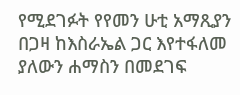የሚደገፉት የየመን ሁቲ አማጺያን በጋዛ ከእስራኤል ጋር እየተፋለመ ያለውን ሐማስን በመደገፍ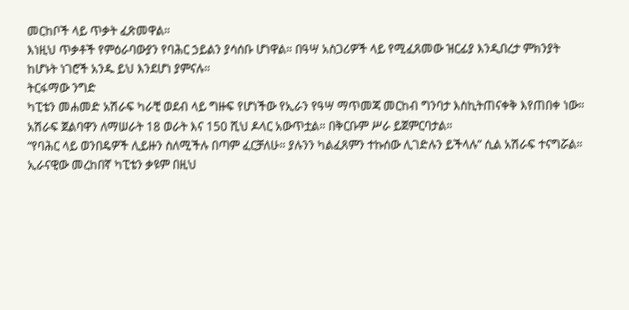መርከቦች ላይ ጥቃት ፈጽመዋል።
እነዚህ ጥቃቶች የምዕራባውያን የባሕር ኃይልን ያሳሰቡ ሆነዋል። በዓሣ አስጋሪዎች ላይ የሚፈጸመው ዝርፊያ እንዲበረታ ምክንያት ከሆኑት ነገሮች አንዱ ይህ እንደሆነ ያምናሉ።
ትርፋማው ንግድ
ካፒቴን መሐመድ አሽራፍ ካራቺ ወደብ ላይ ግዙፍ የሆነችው የኢራን የዓሣ ማጥመጃ መርከብ ግንባታ እስኪትጠናቀቅ እየጠበቀ ነው።
አሽራፍ ጀልባዋን ለማሠራት 18 ወራት እና 150 ሺህ ዶላር አውጥቷል። በቅርቡም ሥራ ይጀምርባታል።
“የባሕር ላይ ወንበዴዎች ሊይዙን ስለሚችሉ በጣም ፈርቻለሁ። ያሉንን ካልፈጸምን ተኩሰው ሊገድሉን ይችላሉ” ሲል አሽራፍ ተናግሯል።
ኢራናዊው መረከበኛ ካፒቴን ቃዩም በዚህ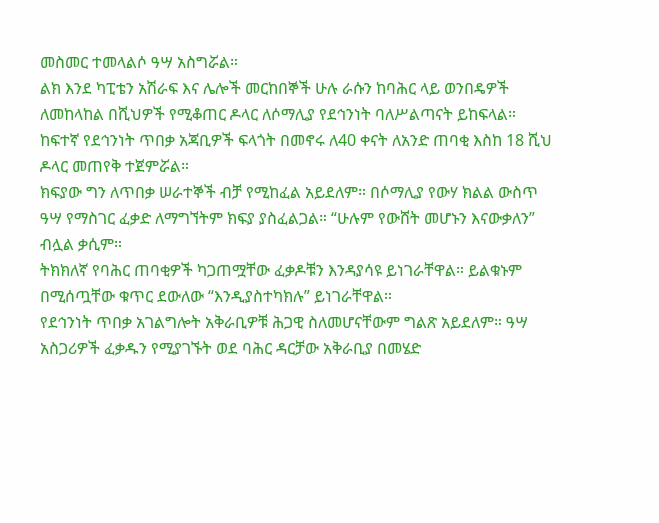መስመር ተመላልሶ ዓሣ አስግሯል።
ልክ እንደ ካፒቴን አሽራፍ እና ሌሎች መርከበኞች ሁሉ ራሱን ከባሕር ላይ ወንበዴዎች ለመከላከል በሺህዎች የሚቆጠር ዶላር ለሶማሊያ የደኅንነት ባለሥልጣናት ይከፍላል።
ከፍተኛ የደኅንነት ጥበቃ አጃቢዎች ፍላጎት በመኖሩ ለ40 ቀናት ለአንድ ጠባቂ እስከ 18 ሺህ ዶላር መጠየቅ ተጀምሯል።
ክፍያው ግን ለጥበቃ ሠራተኞች ብቻ የሚከፈል አይደለም። በሶማሊያ የውሃ ክልል ውስጥ ዓሣ የማስገር ፈቃድ ለማግኘትም ክፍያ ያስፈልጋል። “ሁሉም የውሸት መሆኑን እናውቃለን” ብሏል ቃሲም።
ትክክለኛ የባሕር ጠባቂዎች ካጋጠሟቸው ፈቃዶቹን እንዳያሳዩ ይነገራቸዋል። ይልቁኑም በሚሰጧቸው ቁጥር ደውለው “እንዲያስተካክሉ” ይነገራቸዋል።
የደኅንነት ጥበቃ አገልግሎት አቅራቢዎቹ ሕጋዊ ስለመሆናቸውም ግልጽ አይደለም። ዓሣ አስጋሪዎች ፈቃዱን የሚያገኙት ወደ ባሕር ዳርቻው አቅራቢያ በመሄድ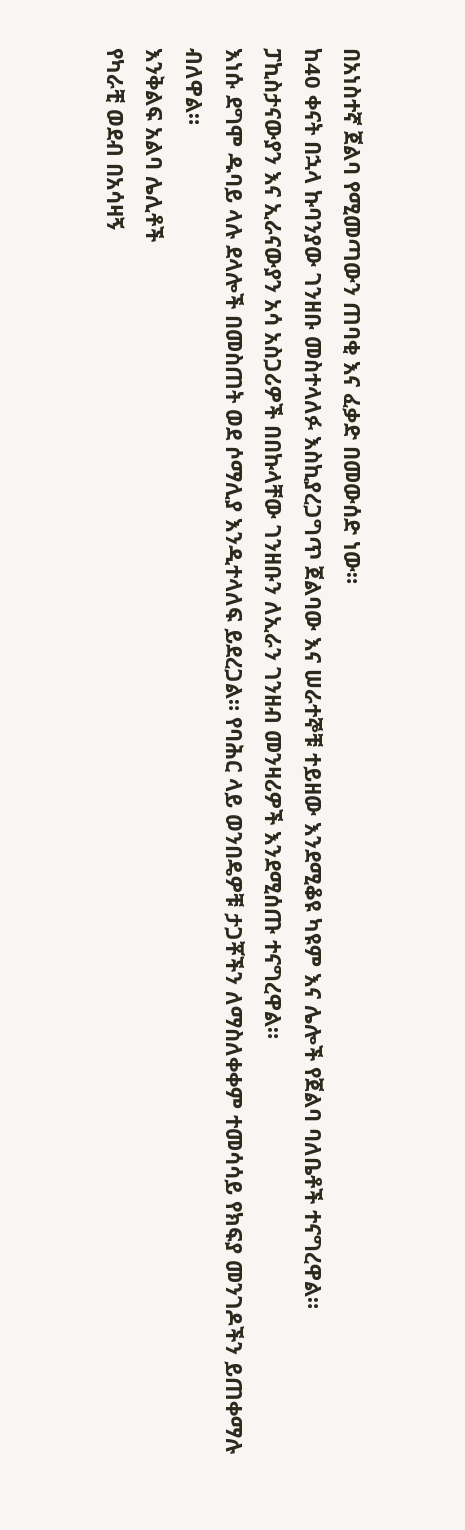በአነስተኛ ጀልባ የሚመጣውን ጠባቂ እና ፈቃድ በመውሰድ ነው።
ከ40 ቀናት በኋላ ኩባንያው ገንዘቡ መስተላለፉ እስኪያረጋግጥ ጀልባው እና ሠራተኞቹ ተይዘው እንደሚቆዩ ካዩም እና ሌሎች የጀልባ ባለቤቶች ተናግረዋል።
ፓኪስታናውያን እና ኢራናውያን አሳ አስጋሪዎች በበኩላቸው ገንዘቡን ለኢራን ገንዘብ መንዛሪዎች እንደሚሰጡ ተናግረዋል።
እነሱ ደግሞ ዱባይ ላሉ ደላሎች በመስጠት ወደ ሶማሊያ እንዲተላለፍ ይደረጋል። የባሕር ላይ ወንበዴዎቹ ታጋቾችን ለማስለቀቀም ተመሳሳይ የክፍያ መንገዶችን ይጠቀማሉ ብለዋል።
እንቅልፍ አልባ ሌሊቶች
የካራቺ ወደብ በአሳዛኝ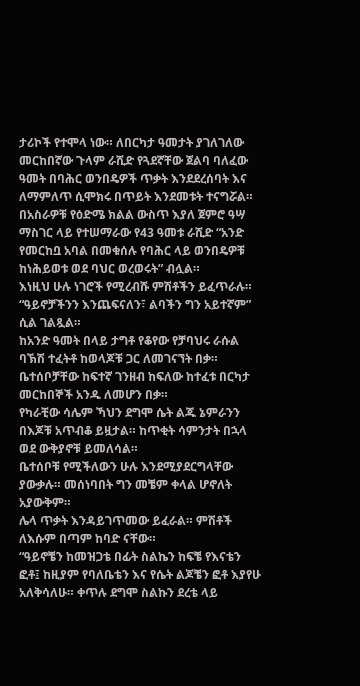ታሪኮች የተሞላ ነው። ለበርካታ ዓመታት ያገለገለው መርከበኛው ጉላም ራሺድ የጓደኛቸው ጀልባ ባለፈው ዓመት በባሕር ወንበዴዎች ጥቃት እንደደረሰባት እና ለማምለጥ ሲሞክሩ በጥይት እንደመቱት ተናግሯል።
በአስራዎቹ የዕድሜ ክልል ውስጥ እያለ ጀምሮ ዓሣ ማስገር ላይ የተሠማራው የ43 ዓመቱ ራሺድ “አንድ የመርከቧ አባል በመቁሰሉ የባሕር ላይ ወንበዴዎቹ ከነሕይወቱ ወደ ባህር ወረወሩት” ብሏል።
እነዚህ ሁሉ ነገሮች የሚረብሹ ምሽቶችን ይፈጥራሉ። “ዓይኖቻችንን እንጨፍናለን፣ ልባችን ግን አይተኛም” ሲል ገልጿል።
ከአንድ ዓመት በላይ ታግቶ የቆየው የቻባህሩ ራሱል ባኽሽ ተፈትቶ ከወላጆቹ ጋር ለመገናኘት በቃ። ቤተሰቦቻቸው ከፍተኛ ገንዘብ ከፍለው ከተፈቱ በርካታ መርከበኞች አንዱ ለመሆን በቃ።
የካራቺው ሳሌም ኻህን ደግሞ ሴት ልጁ ኔምራንን በእጆቹ አጥብቆ ይዟታል። ከጥቂት ሳምንታት በኋላ ወደ ውቅያኖቹ ይመለሳል።
ቤተሰቦቹ የሚችለውን ሁሉ እንደሚያደርግላቸው ያውቃሉ። መሰነባበት ግን መቼም ቀላል ሆኖለት አያውቅም።
ሌላ ጥቃት እንዳይገጥመው ይፈራል። ምሽቶች ለእሱም በጣም ከባድ ናቸው።
“ዓይኖቼን ከመዝጋቴ በፊት ስልኬን ከፍቼ የእናቴን ፎቶ፤ ከዚያም የባለቤቴን እና የሴት ልጆቼን ፎቶ እያየሁ አለቅሳለሁ። ቀጥሉ ደግሞ ስልኩን ደረቴ ላይ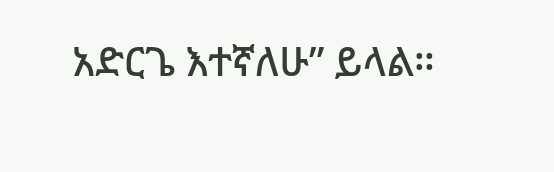አድርጌ እተኛለሁ” ይላል።